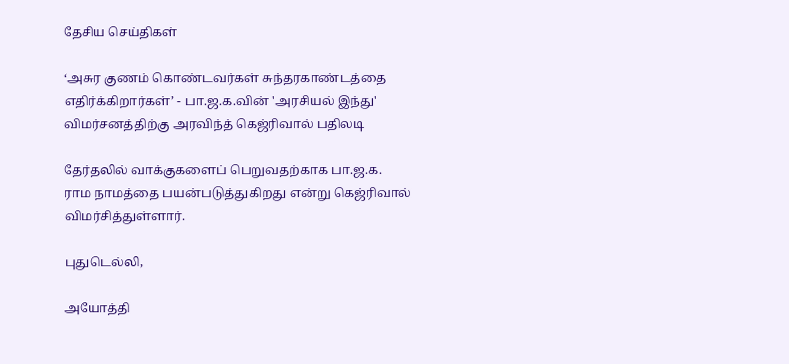தேசிய செய்திகள்

‘அசுர குணம் கொண்டவர்கள் சுந்தரகாண்டத்தை எதிர்க்கிறார்கள்’ - பா.ஜ.க.வின் 'அரசியல் இந்து' விமர்சனத்திற்கு அரவிந்த் கெஜ்ரிவால் பதிலடி

தேர்தலில் வாக்குகளைப் பெறுவதற்காக பா.ஜ.க. ராம நாமத்தை பயன்படுத்துகிறது என்று கெஜ்ரிவால் விமர்சித்துள்ளார்.

புதுடெல்லி,

அயோத்தி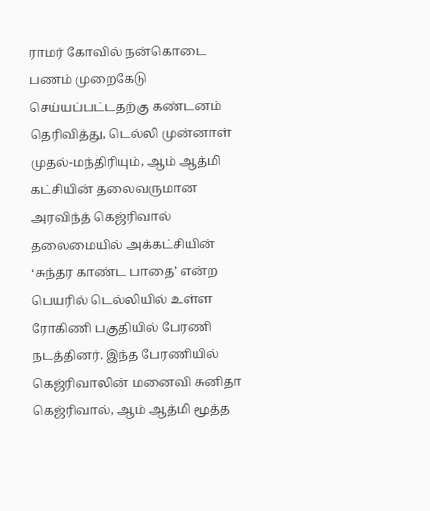ராமர் கோவில் நன்கொடை பணம் முறைகேடு செய்யப்பட்டதற்கு கண்டனம் தெரிவித்து, டெல்லி முன்னாள் முதல்-மந்திரியும், ஆம் ஆத்மி கட்சியின் தலைவருமான அரவிந்த் கெஜ்ரிவால் தலைமையில் அக்கட்சியின் ‘சுந்தர காண்ட பாதை’ என்ற பெயரில் டெல்லியில் உள்ள ரோகிணி பகுதியில் பேரணி நடத்தினர். இந்த பேரணியில் கெஜ்ரிவாலின் மனைவி சுனிதா கெஜ்ரிவால், ஆம் ஆத்மி மூத்த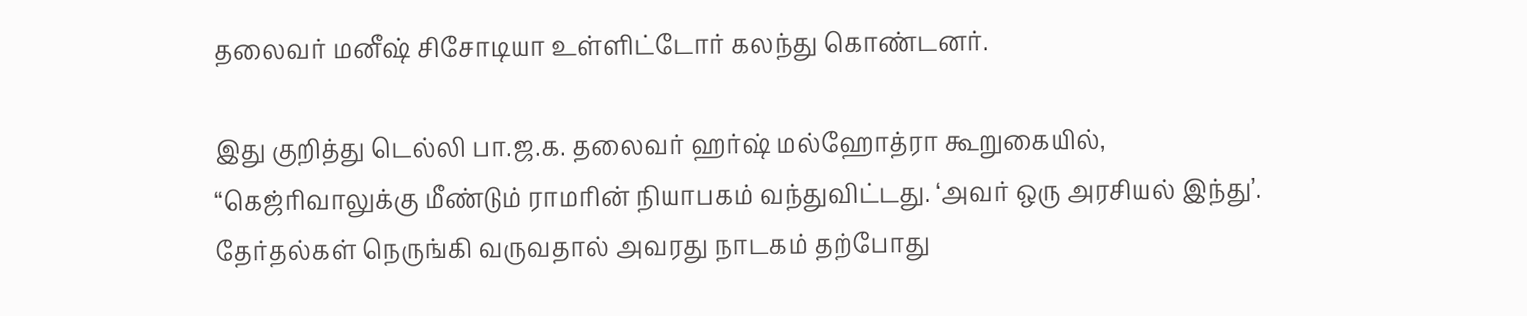தலைவர் மனீஷ் சிசோடியா உள்ளிட்டோர் கலந்து கொண்டனர்.

இது குறித்து டெல்லி பா.ஜ.க. தலைவர் ஹர்ஷ் மல்ஹோத்ரா கூறுகையில், “கெஜ்ரிவாலுக்கு மீண்டும் ராமரின் நியாபகம் வந்துவிட்டது. ‘அவர் ஒரு அரசியல் இந்து’. தேர்தல்கள் நெருங்கி வருவதால் அவரது நாடகம் தற்போது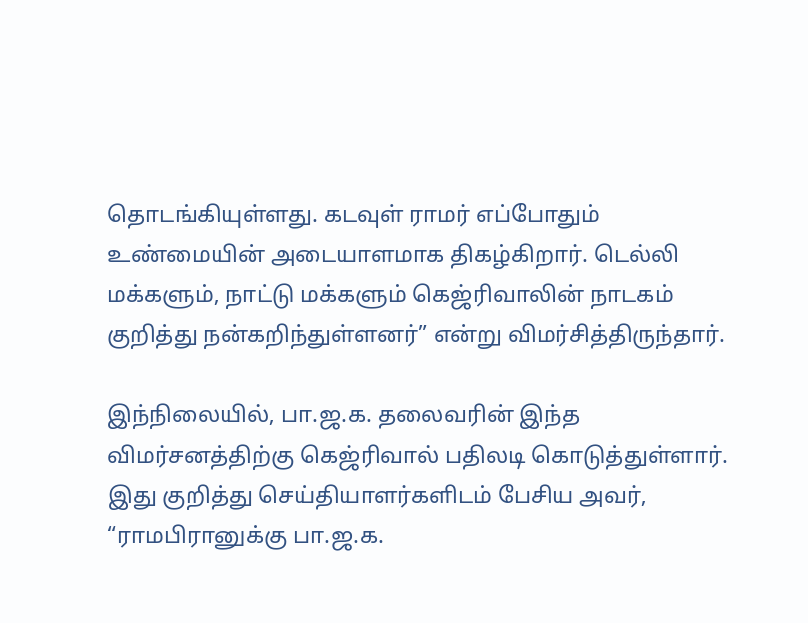தொடங்கியுள்ளது. கடவுள் ராமர் எப்போதும் உண்மையின் அடையாளமாக திகழ்கிறார். டெல்லி மக்களும், நாட்டு மக்களும் கெஜ்ரிவாலின் நாடகம் குறித்து நன்கறிந்துள்ளனர்” என்று விமர்சித்திருந்தார்.

இந்நிலையில், பா.ஜ.க. தலைவரின் இந்த விமர்சனத்திற்கு கெஜ்ரிவால் பதிலடி கொடுத்துள்ளார். இது குறித்து செய்தியாளர்களிடம் பேசிய அவர், “ராமபிரானுக்கு பா.ஜ.க.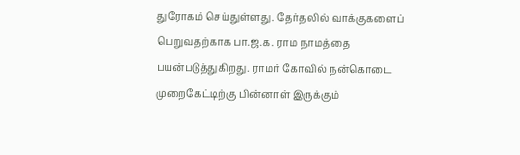துரோகம் செய்துள்ளது. தேர்தலில் வாக்குகளைப் பெறுவதற்காக பா.ஜ.க. ராம நாமத்தை பயன்படுத்துகிறது. ராமர் கோவில் நன்கொடை முறைகேட்டிற்கு பின்னாள் இருக்கும்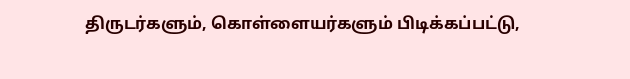திருடர்களும், கொள்ளையர்களும் பிடிக்கப்பட்டு,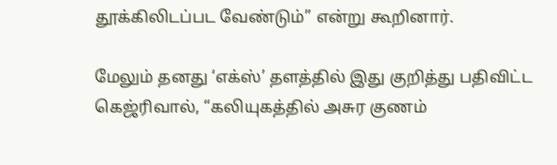தூக்கிலிடப்பட வேண்டும்” என்று கூறினார்.

மேலும் தனது ‘எக்ஸ்’ தளத்தில் இது குறித்து பதிவிட்ட கெஜ்ரிவால், “கலியுகத்தில் அசுர குணம்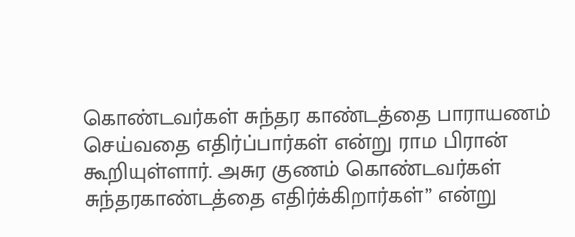கொண்டவர்கள் சுந்தர காண்டத்தை பாராயணம் செய்வதை எதிர்ப்பார்கள் என்று ராம பிரான் கூறியுள்ளார். அசுர குணம் கொண்டவர்கள் சுந்தரகாண்டத்தை எதிர்க்கிறார்கள்” என்று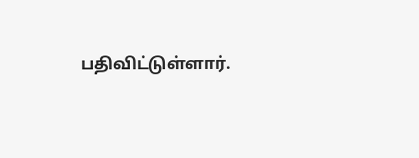பதிவிட்டுள்ளார்.